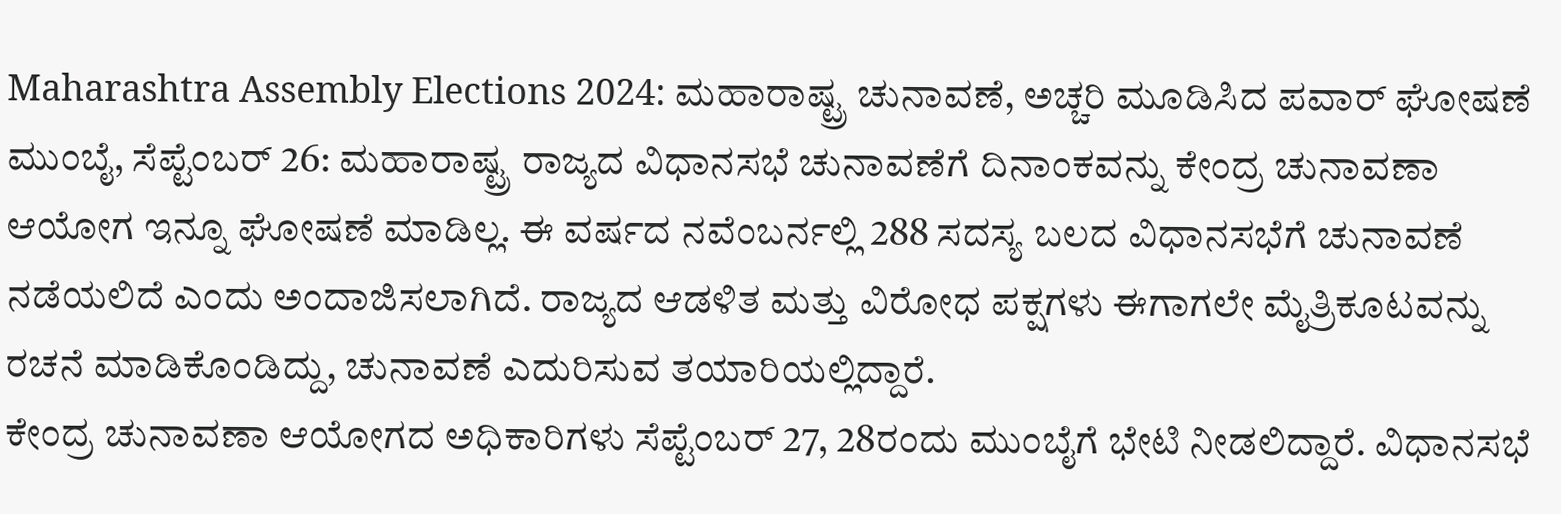Maharashtra Assembly Elections 2024: ಮಹಾರಾಷ್ಟ್ರ ಚುನಾವಣೆ, ಅಚ್ಚರಿ ಮೂಡಿಸಿದ ಪವಾರ್ ಘೋಷಣೆ
ಮುಂಬೈ, ಸೆಪ್ಟೆಂಬರ್ 26: ಮಹಾರಾಷ್ಟ್ರ ರಾಜ್ಯದ ವಿಧಾನಸಭೆ ಚುನಾವಣೆಗೆ ದಿನಾಂಕವನ್ನು ಕೇಂದ್ರ ಚುನಾವಣಾ ಆಯೋಗ ಇನ್ನೂ ಘೋಷಣೆ ಮಾಡಿಲ್ಲ. ಈ ವರ್ಷದ ನವೆಂಬರ್ನಲ್ಲಿ 288 ಸದಸ್ಯ ಬಲದ ವಿಧಾನಸಭೆಗೆ ಚುನಾವಣೆ ನಡೆಯಲಿದೆ ಎಂದು ಅಂದಾಜಿಸಲಾಗಿದೆ. ರಾಜ್ಯದ ಆಡಳಿತ ಮತ್ತು ವಿರೋಧ ಪಕ್ಷಗಳು ಈಗಾಗಲೇ ಮೈತ್ರಿಕೂಟವನ್ನು ರಚನೆ ಮಾಡಿಕೊಂಡಿದ್ದು, ಚುನಾವಣೆ ಎದುರಿಸುವ ತಯಾರಿಯಲ್ಲಿದ್ದಾರೆ.
ಕೇಂದ್ರ ಚುನಾವಣಾ ಆಯೋಗದ ಅಧಿಕಾರಿಗಳು ಸೆಪ್ಟೆಂಬರ್ 27, 28ರಂದು ಮುಂಬೈಗೆ ಭೇಟಿ ನೀಡಲಿದ್ದಾರೆ. ವಿಧಾನಸಭೆ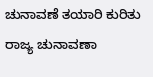ಚುನಾವಣೆ ತಯಾರಿ ಕುರಿತು ರಾಜ್ಯ ಚುನಾವಣಾ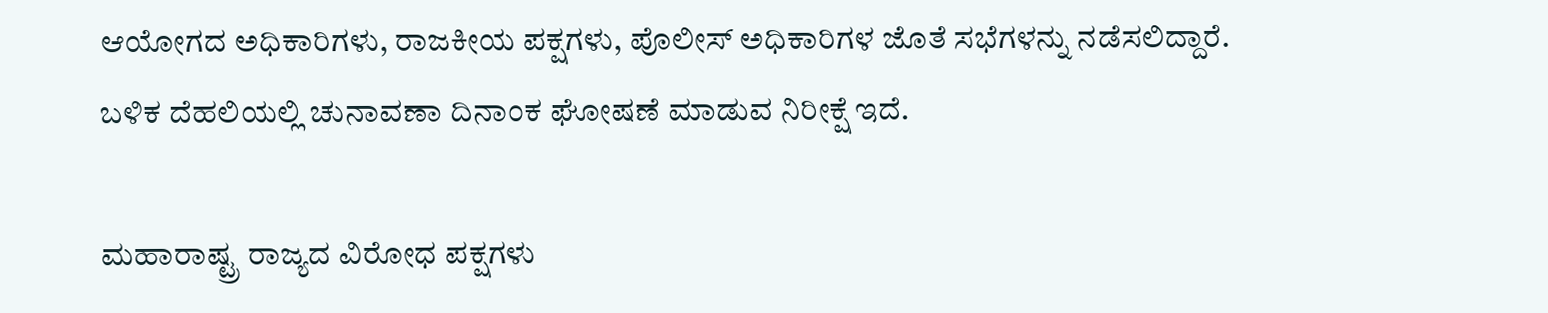ಆಯೋಗದ ಅಧಿಕಾರಿಗಳು, ರಾಜಕೀಯ ಪಕ್ಷಗಳು, ಪೊಲೀಸ್ ಅಧಿಕಾರಿಗಳ ಜೊತೆ ಸಭೆಗಳನ್ನು ನಡೆಸಲಿದ್ದಾರೆ. ಬಳಿಕ ದೆಹಲಿಯಲ್ಲಿ ಚುನಾವಣಾ ದಿನಾಂಕ ಘೋಷಣೆ ಮಾಡುವ ನಿರೀಕ್ಷೆ ಇದೆ.

ಮಹಾರಾಷ್ಟ್ರ ರಾಜ್ಯದ ವಿರೋಧ ಪಕ್ಷಗಳು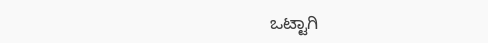ಒಟ್ಟಾಗಿ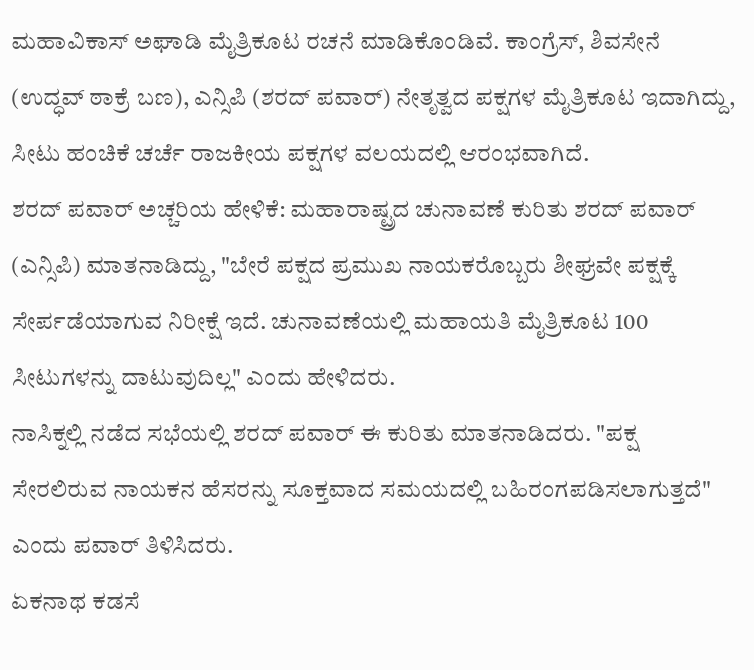ಮಹಾವಿಕಾಸ್ ಅಘಾಡಿ ಮೈತ್ರಿಕೂಟ ರಚನೆ ಮಾಡಿಕೊಂಡಿವೆ. ಕಾಂಗ್ರೆಸ್, ಶಿವಸೇನೆ (ಉದ್ಧವ್ ಠಾಕ್ರೆ ಬಣ), ಎನ್ಸಿಪಿ (ಶರದ್ ಪವಾರ್) ನೇತೃತ್ವದ ಪಕ್ಷಗಳ ಮೈತ್ರಿಕೂಟ ಇದಾಗಿದ್ದು, ಸೀಟು ಹಂಚಿಕೆ ಚರ್ಚೆ ರಾಜಕೀಯ ಪಕ್ಷಗಳ ವಲಯದಲ್ಲಿ ಆರಂಭವಾಗಿದೆ.
ಶರದ್ ಪವಾರ್ ಅಚ್ಚರಿಯ ಹೇಳಿಕೆ: ಮಹಾರಾಷ್ಟ್ರದ ಚುನಾವಣೆ ಕುರಿತು ಶರದ್ ಪವಾರ್ (ಎನ್ಸಿಪಿ) ಮಾತನಾಡಿದ್ದು, "ಬೇರೆ ಪಕ್ಷದ ಪ್ರಮುಖ ನಾಯಕರೊಬ್ಬರು ಶೀಘ್ರವೇ ಪಕ್ಷಕ್ಕೆ ಸೇರ್ಪಡೆಯಾಗುವ ನಿರೀಕ್ಷೆ ಇದೆ. ಚುನಾವಣೆಯಲ್ಲಿ ಮಹಾಯತಿ ಮೈತ್ರಿಕೂಟ 100 ಸೀಟುಗಳನ್ನು ದಾಟುವುದಿಲ್ಲ" ಎಂದು ಹೇಳಿದರು.
ನಾಸಿಕ್ನಲ್ಲಿ ನಡೆದ ಸಭೆಯಲ್ಲಿ ಶರದ್ ಪವಾರ್ ಈ ಕುರಿತು ಮಾತನಾಡಿದರು. "ಪಕ್ಷ ಸೇರಲಿರುವ ನಾಯಕನ ಹೆಸರನ್ನು ಸೂಕ್ತವಾದ ಸಮಯದಲ್ಲಿ ಬಹಿರಂಗಪಡಿಸಲಾಗುತ್ತದೆ" ಎಂದು ಪವಾರ್ ತಿಳಿಸಿದರು.
ಏಕನಾಥ ಕಡಸೆ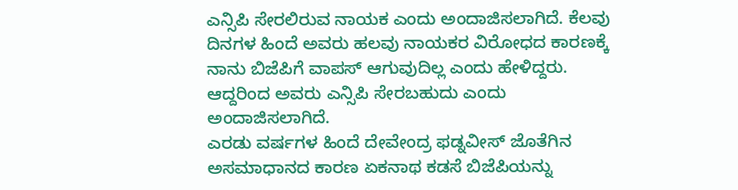ಎನ್ಸಿಪಿ ಸೇರಲಿರುವ ನಾಯಕ ಎಂದು ಅಂದಾಜಿಸಲಾಗಿದೆ. ಕೆಲವು ದಿನಗಳ ಹಿಂದೆ ಅವರು ಹಲವು ನಾಯಕರ ವಿರೋಧದ ಕಾರಣಕ್ಕೆ ನಾನು ಬಿಜೆಪಿಗೆ ವಾಪಸ್ ಆಗುವುದಿಲ್ಲ ಎಂದು ಹೇಳಿದ್ದರು. ಆದ್ದರಿಂದ ಅವರು ಎನ್ಸಿಪಿ ಸೇರಬಹುದು ಎಂದು ಅಂದಾಜಿಸಲಾಗಿದೆ.
ಎರಡು ವರ್ಷಗಳ ಹಿಂದೆ ದೇವೇಂದ್ರ ಫಡ್ನವೀಸ್ ಜೊತೆಗಿನ ಅಸಮಾಧಾನದ ಕಾರಣ ಏಕನಾಥ ಕಡಸೆ ಬಿಜೆಪಿಯನ್ನು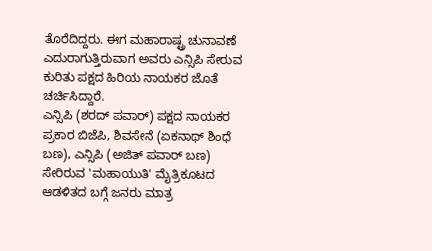ತೊರೆದಿದ್ದರು. ಈಗ ಮಹಾರಾಷ್ಟ್ರ ಚುನಾವಣೆ ಎದುರಾಗುತ್ತಿರುವಾಗ ಅವರು ಎನ್ಸಿಪಿ ಸೇರುವ ಕುರಿತು ಪಕ್ಷದ ಹಿರಿಯ ನಾಯಕರ ಜೊತೆ ಚರ್ಚಿಸಿದ್ದಾರೆ.
ಎನ್ಸಿಪಿ (ಶರದ್ ಪವಾರ್) ಪಕ್ಷದ ನಾಯಕರ ಪ್ರಕಾರ ಬಿಜೆಪಿ, ಶಿವಸೇನೆ (ಏಕನಾಥ್ ಶಿಂಧೆ ಬಣ), ಎನ್ಸಿಪಿ (ಅಜಿತ್ ಪವಾರ್ ಬಣ) ಸೇರಿರುವ 'ಮಹಾಯುತಿ' ಮೈತ್ರಿಕೂಟದ ಆಡಳಿತದ ಬಗ್ಗೆ ಜನರು ಮಾತ್ರ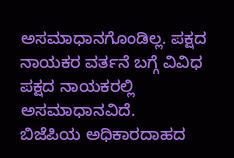ಅಸಮಾಧಾನಗೊಂಡಿಲ್ಲ. ಪಕ್ಷದ ನಾಯಕರ ವರ್ತನೆ ಬಗ್ಗೆ ವಿವಿಧ ಪಕ್ಷದ ನಾಯಕರಲ್ಲಿ ಅಸಮಾಧಾನವಿದೆ.
ಬಿಜೆಪಿಯ ಅಧಿಕಾರದಾಹದ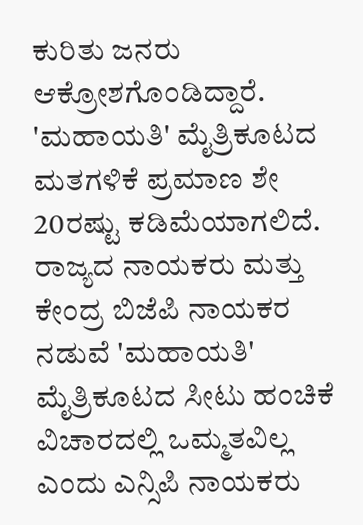ಕುರಿತು ಜನರು ಆಕ್ರೋಶಗೊಂಡಿದ್ದಾರೆ. 'ಮಹಾಯತಿ' ಮೈತ್ರಿಕೂಟದ ಮತಗಳಿಕೆ ಪ್ರಮಾಣ ಶೇ 20ರಷ್ಟು ಕಡಿಮೆಯಾಗಲಿದೆ. ರಾಜ್ಯದ ನಾಯಕರು ಮತ್ತು ಕೇಂದ್ರ ಬಿಜೆಪಿ ನಾಯಕರ ನಡುವೆ 'ಮಹಾಯತಿ' ಮೈತ್ರಿಕೂಟದ ಸೀಟು ಹಂಚಿಕೆ ವಿಚಾರದಲ್ಲಿ ಒಮ್ಮತವಿಲ್ಲ ಎಂದು ಎನ್ಸಿಪಿ ನಾಯಕರು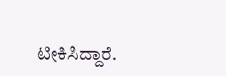ಟೀಕಿಸಿದ್ದಾರೆ.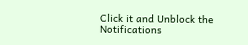Click it and Unblock the Notifications